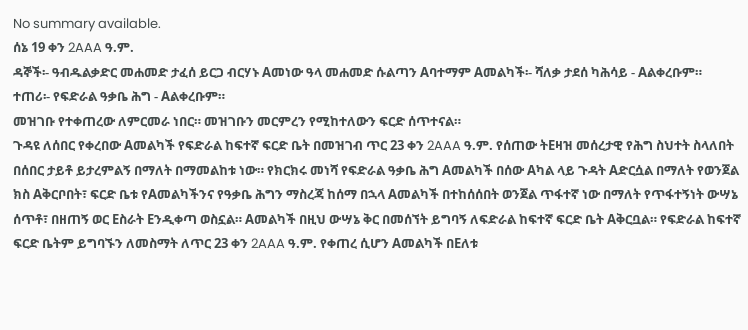No summary available.
ሰኔ 19 ቀን 2AAA ዓ.ም.
ዳኞች፡- ዓብዱልቃድር መሐመድ ታፈሰ ይርጋ ብርሃኑ Aመነው ዓላ መሐመድ ሱልጣን Aባተማም Aመልካች፡- ሻለቃ ታደሰ ካሕሳይ - Aልቀረቡም።
ተጠሪ፡- የፍድራል ዓቃቤ ሕግ - Aልቀረቡም።
መዝገቡ የተቀጠረው ለምርመራ ነበር። መዝገቡን መርምረን የሚከተለውን ፍርድ ሰጥተናል።
ጉዳዩ ለሰበር የቀረበው Aመልካች የፍድራል ከፍተኛ ፍርድ ቤት በመዝገብ ጥር 23 ቀን 2AAA ዓ.ም. የሰጠው ትEዛዝ መሰረታዊ የሕግ ስህተት ስላለበት በሰበር ታይቶ ይታረምልኝ በማለት በማመልከቱ ነው። የክርክሩ መነሻ የፍድራል ዓቃቤ ሕግ Aመልካች በሰው Aካል ላይ ጉዳት Aድርሷል በማለት የወንጀል ክስ Aቅርቦበት፣ ፍርድ ቤቱ የAመልካችንና የዓቃቤ ሕግን ማስረጃ ከሰማ በኋላ Aመልካች በተከሰሰበት ወንጀል ጥፋተኛ ነው በማለት የጥፋተኝነት ውሣኔ ሰጥቶ፣ በዘጠኝ ወር Eስራት Eንዲቀጣ ወስኗል። Aመልካች በዚህ ውሣኔ ቅር በመሰኘት ይግባኝ ለፍድራል ከፍተኛ ፍርድ ቤት Aቅርቧል። የፍድራል ከፍተኛ ፍርድ ቤትም ይግባኙን ለመስማት ለጥር 23 ቀን 2AAA ዓ.ም. የቀጠረ ሲሆን Aመልካች በEለቱ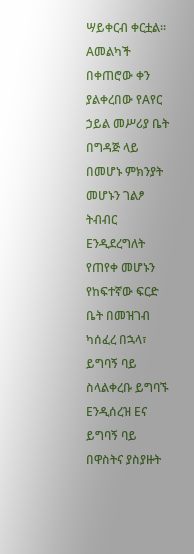ሣይቀርብ ቀርቷል። Aመልካች በቀጠሮው ቀን ያልቀረበው የAየር ኃይል መሥሪያ ቤት በግዳጅ ላይ በመሆኑ ምክንያት መሆኑን ገልፆ ትብብር Eንዲደረግለት የጠየቀ መሆኑን የከፍተኛው ፍርድ ቤት በመዝገብ ካሰፈረ በኋላ፣ ይግባኝ ባይ ስላልቀረቡ ይግባኙ Eንዲሰረዝ Eና ይግባኝ ባይ በዋስትና ያስያዙት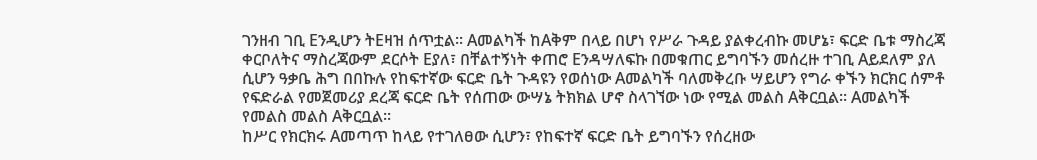ገንዘብ ገቢ Eንዲሆን ትEዛዝ ሰጥቷል። Aመልካች ከAቅም በላይ በሆነ የሥራ ጉዳይ ያልቀረብኩ መሆኔ፣ ፍርድ ቤቱ ማስረጃ ቀርቦለትና ማስረጃውም ደርሶት Eያለ፣ በቸልተኝነት ቀጠሮ Eንዳሣለፍኩ በመቁጠር ይግባኙን መሰረዙ ተገቢ Aይደለም ያለ ሲሆን ዓቃቤ ሕግ በበኩሉ የከፍተኛው ፍርድ ቤት ጉዳዩን የወሰነው Aመልካች ባለመቅረቡ ሣይሆን የግራ ቀኙን ክርክር ሰምቶ የፍድራል የመጀመሪያ ደረጃ ፍርድ ቤት የሰጠው ውሣኔ ትክክል ሆኖ ስላገኘው ነው የሚል መልስ Aቅርቧል። Aመልካች የመልስ መልስ Aቅርቧል።
ከሥር የክርክሩ Aመጣጥ ከላይ የተገለፀው ሲሆን፣ የከፍተኛ ፍርድ ቤት ይግባኙን የሰረዘው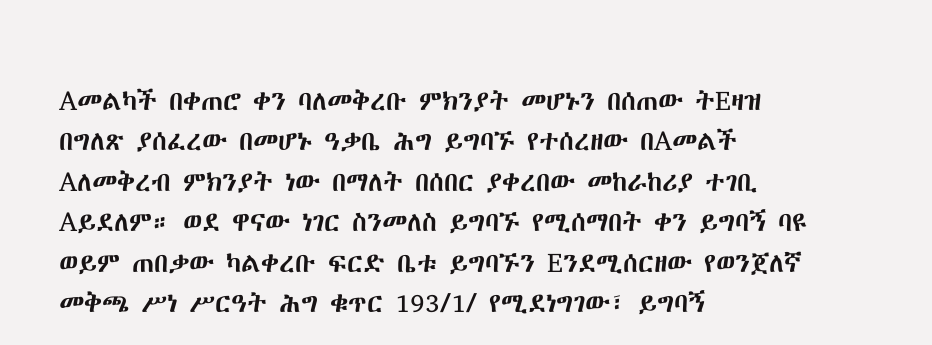Aመልካች በቀጠሮ ቀን ባለመቅረቡ ምክንያት መሆኑን በሰጠው ትEዛዝ በግለጽ ያሰፈረው በመሆኑ ዓቃቤ ሕግ ይግባኙ የተሰረዘው በAመልች Aለመቅረብ ምክንያት ነው በማለት በሰበር ያቀረበው መከራከሪያ ተገቢ Aይደለም። ወደ ዋናው ነገር ስንመለስ ይግባኙ የሚሰማበት ቀን ይግባኝ ባዩ ወይም ጠበቃው ካልቀረቡ ፍርድ ቤቱ ይግባኙን Eንደሚሰርዘው የወንጀለኛ መቅጫ ሥነ ሥርዓት ሕግ ቁጥር 193/1/ የሚደነግገው፣ ይግባኝ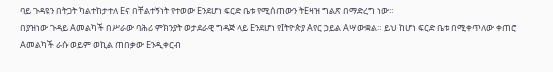ባይ ጉዳዩን በትጋት ካልተከታተለ Eና በቸልተኝነት የተወው Eንደሆነ ፍርድ ቤቱ የሚሰጠውን ትEዛዝ ግልጽ በማድረግ ነው።
በያዝነው ጉዳይ Aመልካች በሥራው ባሕሪ ምክንያት ወታደራዊ ግዳጅ ላይ Eንደሆነ የIትዮጵያ Aየር ኃይል Aሣውቋል። ይህ ከሆነ ፍርድ ቤቱ በሚቀጥለው ቀጠሮ Aመልካች ራሱ ወይም ወኪል ጠበቃው Eንዲቀርብ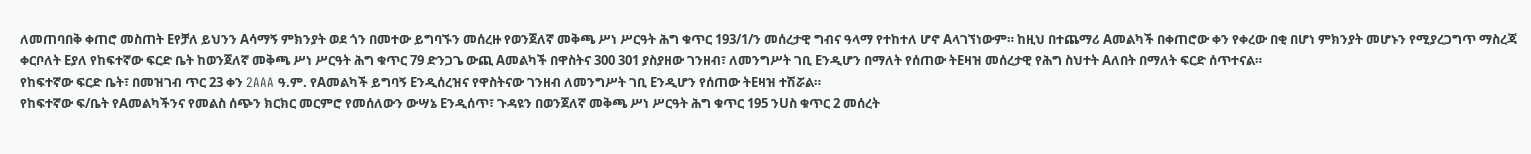ለመጠባበቅ ቀጠሮ መስጠት Eየቻለ ይህንን Aሳማኝ ምክንያት ወደ ጎን በመተው ይግባኙን መሰረዙ የወንጀለኛ መቅጫ ሥነ ሥርዓት ሕግ ቁጥር 193/1/ን መሰረታዊ ግብና ዓላማ የተከተለ ሆኖ Aላገኘነውም። ከዚህ በተጨማሪ Aመልካች በቀጠሮው ቀን የቀረው በቂ በሆነ ምክንያት መሆኑን የሚያረጋግጥ ማስረጃ ቀርቦለት Eያለ የከፍተኛው ፍርድ ቤት ከወንጀለኛ መቅጫ ሥነ ሥርዓት ሕግ ቁጥር 79 ድንጋጌ ውጪ Aመልካች በዋስትና 300 301 ያስያዘው ገንዘብ፣ ለመንግሥት ገቢ Eንዲሆን በማለት የሰጠው ትEዛዝ መሰረታዊ የሕግ ስህተት Aለበት በማለት ፍርድ ሰጥተናል።
የከፍተኛው ፍርድ ቤት፣ በመዝገብ ጥር 23 ቀን 2AAA ዓ.ም. የAመልካች ይግባኝ Eንዲሰረዝና የዋስትናው ገንዘብ ለመንግሥት ገቢ Eንዲሆን የሰጠው ትEዛዝ ተሽሯል።
የከፍተኛው ፍ/ቤት የAመልካችንና የመልስ ሰጭን ክርክር መርምሮ የመሰለውን ውሣኔ Eንዲሰጥ፣ ጉዳዩን በወንጀለኛ መቅጫ ሥነ ሥርዓት ሕግ ቁጥር 195 ንUስ ቁጥር 2 መሰረት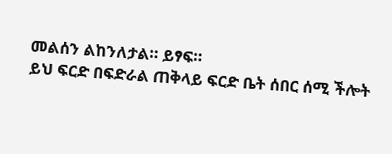መልሰን ልከንለታል። ይፃፍ።
ይህ ፍርድ በፍድራል ጠቅላይ ፍርድ ቤት ሰበር ሰሚ ችሎት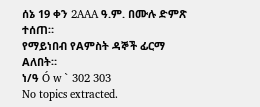ሰኔ 19 ቀን 2AAA ዓ.ም. በሙሉ ድምጽ ተሰጠ።
የማይነበብ የAምስት ዳኞች ፊርማ Aለበት።
ነ/ዓ Ó w ` 302 303
No topics extracted.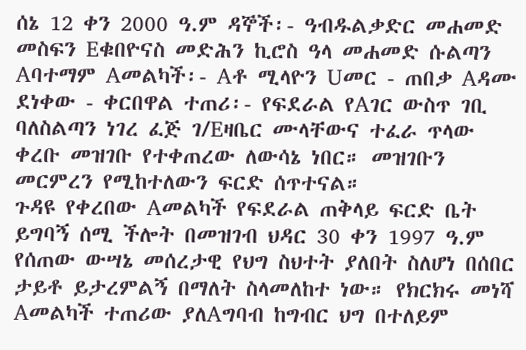ሰኔ 12 ቀን 2000 ዓ.ም ዳኞች፡- ዓብዱልቃድር መሐመድ መስፍን Eቁበዮናስ መድሕን ኪሮስ ዓላ መሐመድ ሱልጣን Aባተማም Aመልካች፡- Aቶ ሚላዮን Uመር - ጠበቃ Aዳሙ ደነቀው - ቀርበዋል ተጠሪ፡- የፍደራል የAገር ውስጥ ገቢ ባለስልጣን ነገረ ፈጅ ገ/Eዛቤር ሙላቸውና ተፈራ ጥላው ቀረቡ መዝገቡ የተቀጠረው ለውሳኔ ነበር። መዝገቡን መርምረን የሚከተለውን ፍርድ ሰጥተናል።
ጉዳዩ የቀረበው Aመልካች የፍደራል ጠቅላይ ፍርድ ቤት ይግባኝ ሰሚ ችሎት በመዝገብ ህዳር 30 ቀን 1997 ዓ.ም የሰጠው ውሣኔ መሰረታዊ የህግ ስህተት ያለበት ስለሆነ በሰበር ታይቶ ይታረምልኝ በማለት ስላመለከተ ነው። የክርክሩ መነሻ Aመልካች ተጠሪው ያለAግባብ ከግብር ህግ በተለይም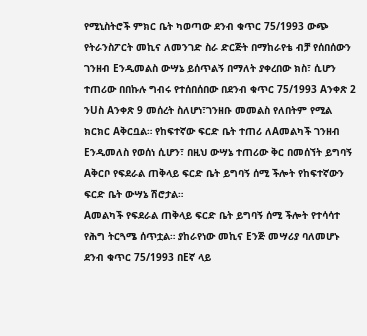የሚኒስትሮች ምክር ቤት ካወጣው ደንብ ቁጥር 75/1993 ውጭ የትራንስፖርት መኪና ለመንገድ ስራ ድርጅት በማከራየቴ ብቻ የሰበሰውን ገንዘብ Eንዲመልስ ውሣኔ ይሰጥልኝ በማለት ያቀረበው ክስ፣ ሲሆን ተጠሪው በበኩሉ ግብሩ የተሰበሰበው በደንብ ቁጥር 75/1993 Aንቀጽ 2 ንUስ Aንቀጽ 9 መሰረት ስለሆነ፣ገንዘቡ መመልስ የለበትም የሚል ክርክር Aቅርቧል። የከፍተኛው ፍርድ ቤት ተጠሪ ለAመልካች ገንዘብ Eንዲመለስ የወሰነ ሲሆን፣ በዚህ ውሣኔ ተጠሪው ቅር በመሰኘት ይግባኝ Aቅርቦ የፍደራል ጠቅላይ ፍርድ ቤት ይግባኝ ሰሚ ችሎት የከፍተኛውን ፍርድ ቤት ውሣኔ ሽሮታል።
Aመልካች የፍደራል ጠቅላይ ፍርድ ቤት ይግባኝ ሰሚ ችሎት የተሳሳተ የሕግ ትርጓሜ ሰጥቷል። ያከራየነው መኪና Eንጅ መሣሪያ ባለመሆኑ ደንብ ቁጥር 75/1993 በEኛ ላይ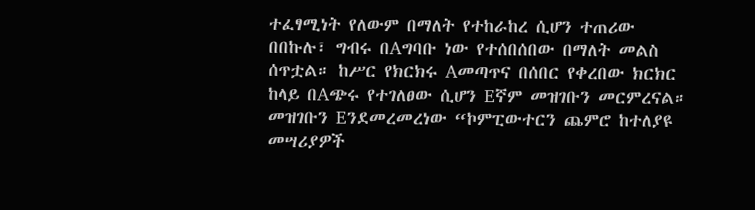ተፈፃሚነት የለውም በማለት የተከራከረ ሲሆን ተጠሪው በበኩሉ፣ ግብሩ በAግባቡ ነው የተሰበሰበው በማለት መልስ ሰጥቷል። ከሥር የክርክሩ Aመጣጥና በሰበር የቀረበው ክርክር ከላይ በAጭሩ የተገለፀው ሲሆን Eኛም መዝገቡን መርምረናል።
መዝገቡን Eንደመረመረነው “ኮምፒውተርን ጨምሮ ከተለያዩ መሣሪያዎች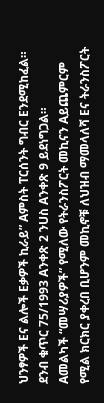ህንፃዎች Eና ልሎች Eቃዎች ኪራይ” Aምስት ፐርሰንት ግብር Eንደሚከፈል። ደንብ ቁጥር 75/1993 Aንቀጽ 2 ንUስ Aንቀጽ 9 ይደነግጋል።
Aመልካች “መሣሪያዎች” የሚለው የትራንስፖርት መኪናን Aይጨምርም የሚል ክርክር ያቀረበ ቢሆንም መኪኖቹ ለህዝብ ማመላለሻ Eና ትራንስፖርት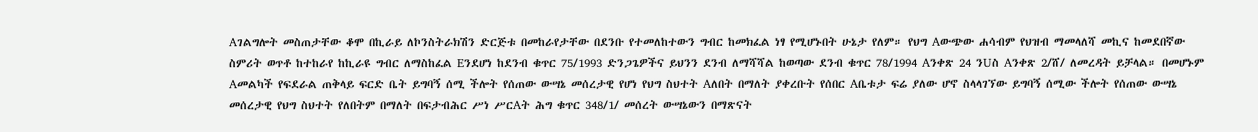Aገልግሎት መስጠታቸው ቆሞ በኪራይ ለኮንስትራክሽን ድርጅቱ በመከራየታቸው በደንቡ የተመለከተውን ግብር ከመክፈል ነፃ የሚሆኑበት ሁኔታ የለም። የህግ Aውጭው ሐሳብም የህዝብ ማመላለሻ መኪና ከመደበኛው ስምሪት ወጥቶ ከተከራየ ከኪራዩ ግብር ለማስከፈል Eንደሆነ ከደንብ ቁጥር 75/1993 ድንጋጌዎችና ይህንን ደንብ ለማሻሻል ከወጣው ደንብ ቁጥር 78/1994 Aንቀጽ 24 ንUስ Aንቀጽ 2/ሸ/ ለመረዳት ይቻላል። በመሆኑም Aመልካች የፍደራል ጠቅላይ ፍርድ ቤት ይግባኝ ሰሚ ችሎት የሰጠው ውሣኔ መሰረታዊ የሆነ የህግ ስህተት Aለበት በማለት ያቀረቡት የሰበር Aቤቱታ ፍሬ ያለው ሆኖ ስላላገኘው ይግባኝ ሰሚው ችሎት የሰጠው ውሣኔ መሰረታዊ የህግ ስህተት የለበትም በማለት በፍታብሕር ሥነ ሥርAት ሕግ ቁጥር 348/1/ መሰረት ውሣኔውን በማጽናት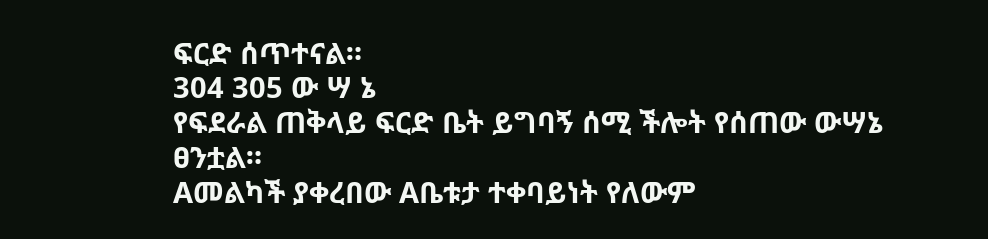ፍርድ ሰጥተናል።
304 305 ው ሣ ኔ
የፍደራል ጠቅላይ ፍርድ ቤት ይግባኝ ሰሚ ችሎት የሰጠው ውሣኔ ፀንቷል።
Aመልካች ያቀረበው Aቤቱታ ተቀባይነት የለውም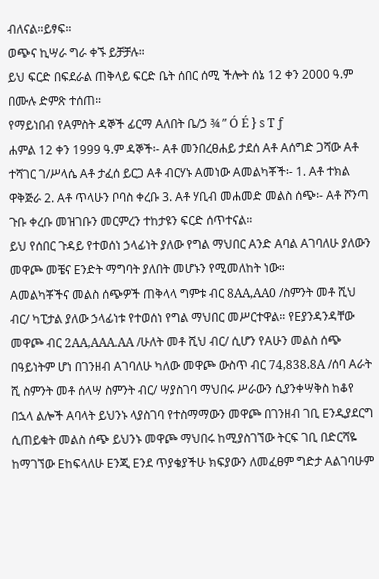ብለናል።ይፃፍ።
ወጭና ኪሣራ ግራ ቀኙ ይቻቻሉ።
ይህ ፍርድ በፍደራል ጠቅላይ ፍርድ ቤት ሰበር ሰሚ ችሎት ሰኔ 12 ቀን 2000 ዓ.ም በሙሉ ድምጽ ተሰጠ።
የማይነበብ የAምስት ዳኞች ፊርማ Aለበት ቤ/ኃ ¾ ” Ó É } s T ƒ
ሐምል 12 ቀን 1999 ዓ.ም ዳኞች፡- Aቶ መንበረፀሐይ ታደሰ Aቶ Aሰግድ ጋሻው Aቶ ተሻገር ገ/ሥላሴ Aቶ ታፈሰ ይርጋ Aቶ ብርሃኑ Aመነው Aመልካቾች፡- 1. Aቶ ተክል ዋቅጅራ 2. Aቶ ጥላሁን ቦባስ ቀረቡ 3. Aቶ ሃቢብ መሐመድ መልስ ሰጭ፡- Aቶ ሾንጣ ጉቡ ቀረቡ መዝገቡን መርምረን ተከታዩን ፍርድ ሰጥተናል።
ይህ የሰበር ጉዳይ የተወሰነ ኃላፊነት ያለው የግል ማህበር Aንድ Aባል Aገባለሁ ያለውን መዋጮ መቼና Eንድት ማግባት ያለበት መሆኑን የሚመለከት ነው።
Aመልካቾችና መልስ ሰጭዎች ጠቅላላ ግምቱ ብር 8AA,AA0 /ስምንት መቶ ሺህ ብር/ ካፒታል ያለው ኃላፊነቱ የተወሰነ የግል ማህበር መሥርተዋል። የEያንዳንዳቸው መዋጮ ብር 2AA,AAA.AA /ሁለት መቶ ሺህ ብር/ ሲሆን የAሁን መልስ ሰጭ በዓይነትም ሆነ በገንዘብ Aገባለሁ ካለው መዋጮ ውስጥ ብር 74,838.8A /ሰባ Aራት ሺ ስምንት መቶ ሰላሣ ስምንት ብር/ ሣያስገባ ማህበሩ ሥራውን ሲያንቀሣቅስ ከቆየ በኋላ ልሎች Aባላት ይህንኑ ላያስገባ የተስማማውን መዋጮ በገንዘብ ገቢ Eንዲያደርግ ሲጠይቁት መልስ ሰጭ ይህንኑ መዋጮ ማህበሩ ከሚያስገኘው ትርፍ ገቢ በድርሻዬ ከማገኘው Eከፍላለሁ Eንጂ Eንደ ጥያቄያችሁ ክፍያውን ለመፈፀም ግድታ Aልገባሁም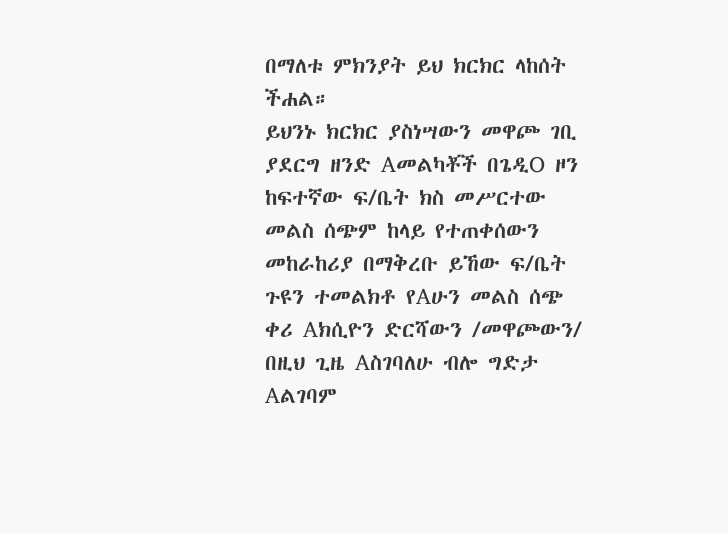በማለቱ ምክንያት ይህ ክርክር ላከሰት ችሐል።
ይህንኑ ክርክር ያስነሣውን መዋጮ ገቢ ያደርግ ዘንድ Aመልካቾች በጌዲO ዞን ከፍተኛው ፍ/ቤት ክስ መሥርተው መልስ ሰጭም ከላይ የተጠቀሰውን መከራከሪያ በማቅረቡ ይኸው ፍ/ቤት ጉዩን ተመልክቶ የAሁን መልስ ሰጭ ቀሪ Aክሲዮን ድርሻውን /መዋጮውን/ በዚህ ጊዜ Aስገባለሁ ብሎ ግድታ Aልገባም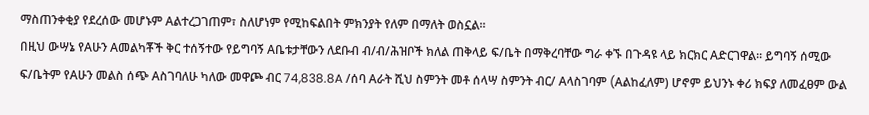ማስጠንቀቂያ የደረሰው መሆኑም Aልተረጋገጠም፣ ስለሆነም የሚከፍልበት ምክንያት የለም በማለት ወስኗል።
በዚህ ውሣኔ የAሁን Aመልካቾች ቅር ተሰኝተው የይግባኝ Aቤቱታቸውን ለደቡብ ብ/ብ/ሕዝቦች ክለል ጠቅላይ ፍ/ቤት በማቅረባቸው ግራ ቀኙ በጉዳዩ ላይ ክርክር Aድርገዋል። ይግባኝ ሰሚው ፍ/ቤትም የAሁን መልስ ሰጭ Aስገባለሁ ካለው መዋጮ ብር 74,838.8A /ሰባ Aራት ሺህ ስምንት መቶ ሰላሣ ስምንት ብር/ Aላስገባም (Aልከፈለም) ሆኖም ይህንኑ ቀሪ ክፍያ ለመፈፀም ውል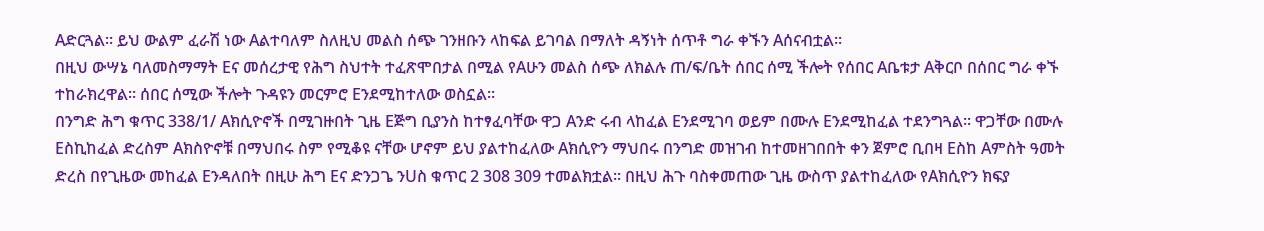Aድርጓል። ይህ ውልም ፈራሽ ነው Aልተባለም ስለዚህ መልስ ሰጭ ገንዘቡን ላከፍል ይገባል በማለት ዳኝነት ሰጥቶ ግራ ቀኙን Aሰናብቷል።
በዚህ ውሣኔ ባለመስማማት Eና መሰረታዊ የሕግ ስህተት ተፈጽሞበታል በሚል የAሁን መልስ ሰጭ ለክልሉ ጠ/ፍ/ቤት ሰበር ሰሚ ችሎት የሰበር Aቤቱታ Aቅርቦ በሰበር ግራ ቀኙ ተከራክረዋል። ሰበር ሰሚው ችሎት ጉዳዩን መርምሮ Eንደሚከተለው ወስኗል።
በንግድ ሕግ ቁጥር 338/1/ Aክሲዮኖች በሚገዙበት ጊዜ Eጅግ ቢያንስ ከተፃፈባቸው ዋጋ Aንድ ሩብ ላከፈል Eንደሚገባ ወይም በሙሉ Eንደሚከፈል ተደንግጓል። ዋጋቸው በሙሉ Eስኪከፈል ድረስም Aክስዮኖቹ በማህበሩ ስም የሚቆዩ ናቸው ሆኖም ይህ ያልተከፈለው Aክሲዮን ማህበሩ በንግድ መዝገብ ከተመዘገበበት ቀን ጀምሮ ቢበዛ Eስከ Aምስት ዓመት ድረስ በየጊዜው መከፈል Eንዳለበት በዚሁ ሕግ Eና ድንጋጌ ንUስ ቁጥር 2 308 309 ተመልክቷል። በዚህ ሕጉ ባስቀመጠው ጊዜ ውስጥ ያልተከፈለው የAክሲዮን ክፍያ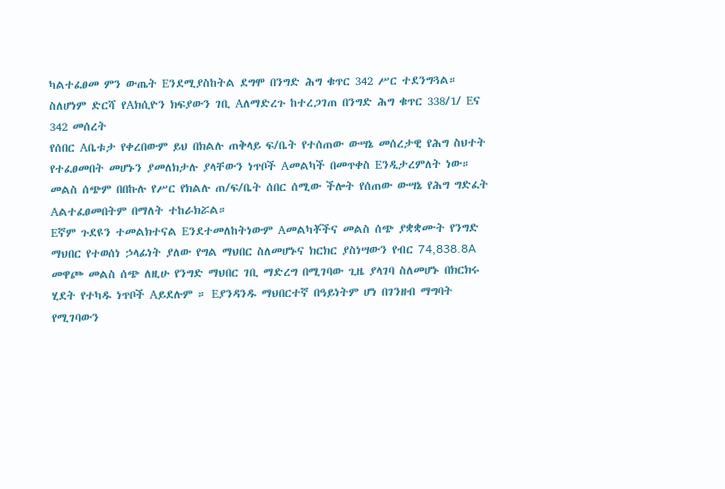ካልተፈፀመ ምን ውጤት Eንደሚያስከትል ደግሞ በንግድ ሕግ ቁጥር 342 ሥር ተደንግጓል። ስለሆነም ድርሻ የAክሲዮን ክፍያውን ገቢ Aለማድረጉ ከተረጋገጠ በንግድ ሕግ ቁጥር 338/1/ Eና 342 መሰረት
የሰበር Aቤቱታ የቀረበውም ይህ በክልሉ ጠቅላይ ፍ/ቤት የተሰጠው ውሣኔ መሰረታዊ የሕግ ስህተት የተፈፀመበት መሆኑን ያመለክታሉ ያላቸውን ነጥቦች Aመልካች በመጥቀስ Eንዲታረምለት ነው።
መልስ ሰጭም በበኩሉ የሥር የክልሉ ጠ/ፍ/ቤት ሰበር ሰሚው ችሎት የሰጠው ውሣኔ የሕግ ግድፈት Aልተፈፀመበትም በማለት ተከራክሯል።
Eኛም ጉደዩን ተመልክተናል Eንደተመለከትነውም Aመልካቾችና መልስ ሰጭ ያቋቋሙት የንግድ ማህበር የተወሰነ ኃላፊነት ያለው የግል ማህበር ስለመሆኑና ክርክር ያስነሣውን የብር 74,838.8A መዋጮ መልስ ሰጭ ለዚሁ የንግድ ማህበር ገቢ ማድረግ በሚገባው ጊዜ ያላገባ ስለመሆኑ በክርክሩ ሂደት የተካዱ ነጥቦች Aይደሉም ። Eያንዳንዱ ማህበርተኛ በዓይነትም ሆነ በገንዘብ ማግባት የሚገባውን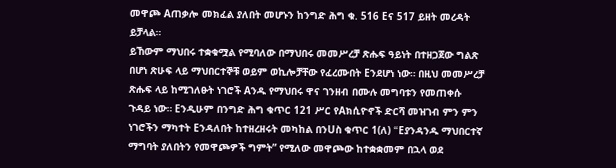መዋጮ Aጠቃሎ መክፈል ያለበት መሆኑን ከንግድ ሕግ ቁ. 516 Eና 517 ይዘት መረዳት ይቻላል።
ይኸውም ማህበሩ ተቋቁሟል የሚባለው በማህበሩ መመሥረቻ ጽሑፍ ዓይነት በተዘጋጀው ግልጽ በሆነ ጽሁፍ ላይ ማህበርተኞቹ ወይም ወኪሎቻቸው የፈረሙበት Eንደሆነ ነው። በዚህ መመሥረቻ ጽሑፍ ላይ ከሚገለፁት ነገሮች Aንዱ የማህበሩ ዋና ገንዘብ በሙሉ መግባቱን የመጠቀሱ ጉዳይ ነው። Eንዲሁም በንግድ ሕግ ቁጥር 121 ሥር የAክሲዮኖች ድርሻ መዝገብ ምን ምን ነገሮችን ማካተት Eንዳለበት ከተዘረዘሩት መካከል በንUስ ቁጥር 1(ለ) “Eያንዳንዱ ማህበርተኛ ማግባት ያለበትን የመዋጮዎች ግምት” የሚለው መዋጮው ከተቋቋመም በኋላ ወደ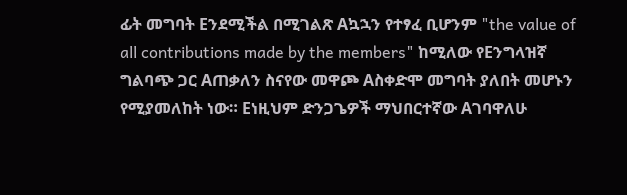ፊት መግባት Eንደሚችል በሚገልጽ Aኳኋን የተፃፈ ቢሆንም "the value of all contributions made by the members" ከሚለው የEንግላዝኛ ግልባጭ ጋር Aጠቃለን ስናየው መዋጮ Aስቀድሞ መግባት ያለበት መሆኑን የሚያመለከት ነው። Eነዚህም ድንጋጌዎች ማህበርተኛው Aገባዋለሁ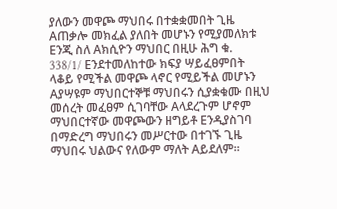ያለውን መዋጮ ማህበሩ በተቋቋመበት ጊዜ Aጠቃሎ መክፈል ያለበት መሆኑን የሚያመለክቱ Eንጂ ስለ Aክሲዮን ማህበር በዚሁ ሕግ ቁ. 338/1/ Eንደተመለከተው ክፍያ ሣይፈፀምበት ላቆይ የሚችል መዋጮ ላኖር የሚይችል መሆኑን Aያሣዩም ማህበርተኞቹ ማህበሩን ሲያቋቁሙ በዚህ መሰረት መፈፀም ሲገባቸው Aላደረጉም ሆኖም ማህበርተኛው መዋጮውን ዘግይቶ Eንዲያስገባ በማድረግ ማህበሩን መሥርተው በተገኙ ጊዜ ማህበሩ ህልውና የለውም ማለት Aይደለም።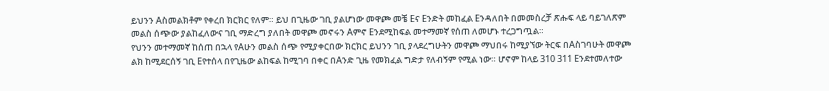ይህንን Aስመልክቶም የቀረበ ክርክር የለም። ይህ በጊዜው ገቢ ያልሆነው መዋጮ መቼ Eና Eንድት መከፈል Eንዳለበት በመመስረቻ ጽሑፍ ላይ ባይገለጽም መልስ ሰጭው ያልከፈለውና ገቢ ማድረግ ያለበት መዋጮ መኖሩን Aምኖ Eንደሚከፍል መተማመኛ የሰጠ ለመሆኑ ተረጋግጧል።
የህንን መተማመኛ ከሰጠ በኋላ የAሁን መልስ ሰጭ የሚያቀርበው ክርክር ይህንን ገቢ ያላደረግሁትን መዋጮ ማህበሩ ከሚያኘው ትርፍ በAስገባሁት መዋጮ ልክ ከሚደርሰኝ ገቢ Eየተሰላ በየጊዜው ልከፍል ከሚገባ በቀር በAንድ ጊዜ የመክፈል ግድታ የለብኝም የሚል ነው። ሆኖም ከላይ 310 311 Eንደተመለተው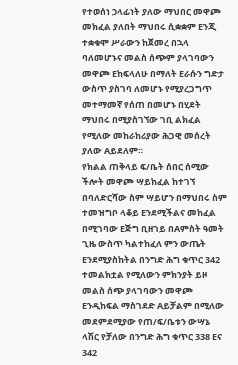የተወሰነ ኃላፊነት ያለው ማህበር መዋጮ መክፈል ያለበት ማህበሩ ሲቋቋም Eንጂ ተቋቁሞ ሥራውን ከጀመረ በኋላ ባለመሆኑና መልስ ሰጭም ያላገባውን መዋጮ Eከፍላለሁ በማለት Eራሱን ግድታ ውስጥ ያስገባ ለመሆኑ የሚያረጋግጥ መተማመኛ የሰጠ በመሆኑ በሂደት ማህበሩ በሚያስገኘው ገቢ ልክፈል የሚለው መከራከሪያው ሕጋዊ መሰረት ያለው Aይደለም።
የክልል ጠቅላይ ፍ/ቤት ሰበር ሰሚው ችሎት መዋጮ ሣይከፈል ከተገኘ በባለድርሻው ስም ሣይሆን በማህበሩ ስም ተመዝግቦ ላቆይ Eንደሚችልና መከፈል በሚገባው Eጅግ ቢዘገይ በAምስት ዓመት ጊዜ ውስጥ ካልተከፈለ ምን ውጤት Eንደሚያስከትል በንግድ ሕግ ቁጥር 342 ተመልክቷል የሚለውን ምክንያት ይዞ መልስ ሰጭ ያላገባውን መዋጮ Eንዲከፍል ማስገደድ Aይቻልም በሚለው መደምደሚያው የጠ/ፍ/ቤቱን ውሣኔ ላሽር የቻለው በንግድ ሕግ ቁጥር 338 Eና 342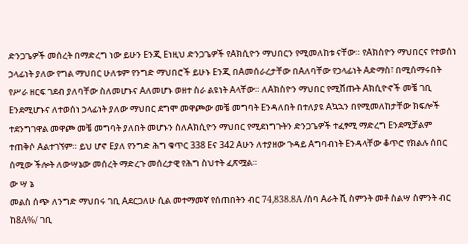ድንጋጌዎች መሰረት በማድረግ ነው ይሁን Eንጂ Eነዚህ ድንጋጌዎች የAክሲዮን ማህበርን የሚመለከቱ ናቸው። የAክስዮን ማህበርና የተወሰነ ኃላፊነት ያለው የግል ማህበር ሁለቱም የንግድ ማህበሮች ይሁኑ Eንጂ በAመሰራረታቸው በAለባቸው የኃላፊነት Aድማስ፣ በሚሰማሩበት የሥራ ዘርፍ ገደብ ያለባቸው ስለመሆኑና Aለመሆኑ ወዘተ ስራ ልዩነት Aላቸው። ለAክስዮን ማህበር የሚሸጡት Aክሲዮኖች መቼ ገቢ Eንደሚሆኑና ለተወሰነ ኃላፊነት ያለው ማህበር ደግሞ መዋጮው መቼ መግባት Eንዳለበት በተለያዩ Aኳኋን በየሚመለከታቸው ክፍሎች ተደንግገዋል መዋጮ መቼ መግባት ያለበት መሆኑን ስለAክሲዮን ማህበር የሚደነግጉትን ድንጋጌዎች ተፈፃሚ ማድረግ Eንደሚቻልም ተጠቅሶ Aልተገኘም። ይህ ሆኖ Eያለ የንግድ ሕግ ቁጥር 338 Eና 342 Aሁን ለተያዘው ጉዳይ Aግባብነት Eንዳላቸው ቆጥሮ የክልሉ ሰበር ሰሚው ችሎት ለውሣኔው መሰረት ማድረጉ መሰረታዊ የሕግ ስህተት ፈጽሟል።
ው ሣ ኔ
መልስ ሰጭ ለንግድ ማህበሩ ገቢ Aደርጋለሁ ሲል መተማመኛ የሰጠበትን ብር 74,838.8A /ሰባ Aራት ሺ ስምንት መቶ ስልሣ ስምንት ብር ከ8A%/ ገቢ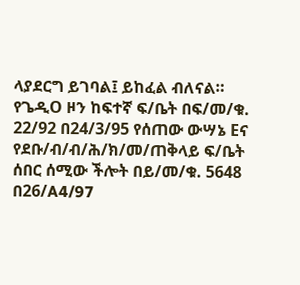ላያደርግ ይገባል፤ ይከፈል ብለናል።
የጌዲO ዞን ከፍተኛ ፍ/ቤት በፍ/መ/ቁ. 22/92 በ24/3/95 የሰጠው ውሣኔ Eና የደቡ/ብ/ብ/ሕ/ክ/መ/ጠቅላይ ፍ/ቤት ሰበር ሰሚው ችሎት በይ/መ/ቁ. 5648 በ26/A4/97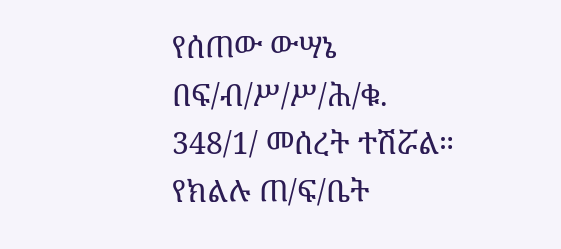የሰጠው ውሣኔ በፍ/ብ/ሥ/ሥ/ሕ/ቁ. 348/1/ መሰረት ተሽሯል።
የክልሉ ጠ/ፍ/ቤት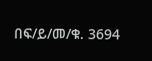በፍ/ይ/መ/ቁ. 3694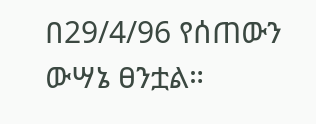በ29/4/96 የሰጠውን ውሣኔ ፀንቷል።